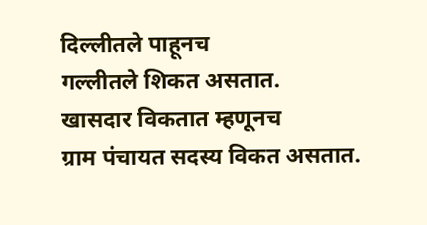दिल्लीतले पाहूनच
गल्लीतले शिकत असतात.
खासदार विकतात म्हणूनच
ग्राम पंचायत सदस्य विकत असतात.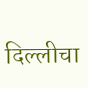दिल्लीचा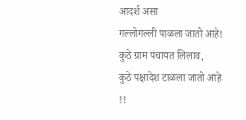आदर्श असा
गल्लोगल्ली पाळला जातो आहे!
कुठे ग्राम पंचायत लिलाव,
कुठे पक्षादेश टाळला जातो आहे !!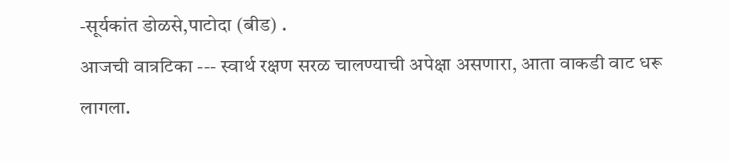-सूर्यकांत डोळसे,पाटोदा (बीड) .
आजची वात्रटिका --- स्वार्थ रक्षण सरळ चालण्याची अपेक्षा असणारा, आता वाकडी वाट धरू लागला.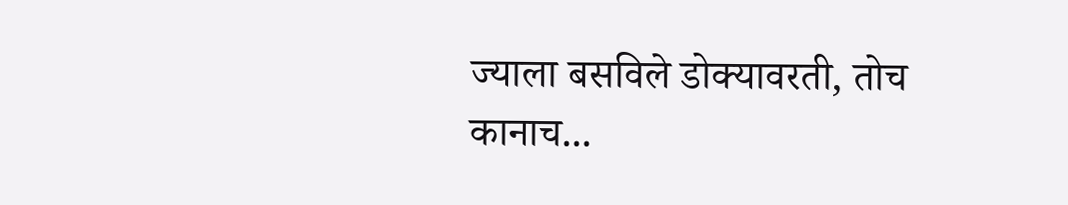ज्याला बसविले डोक्यावरती, तोच कानाच...